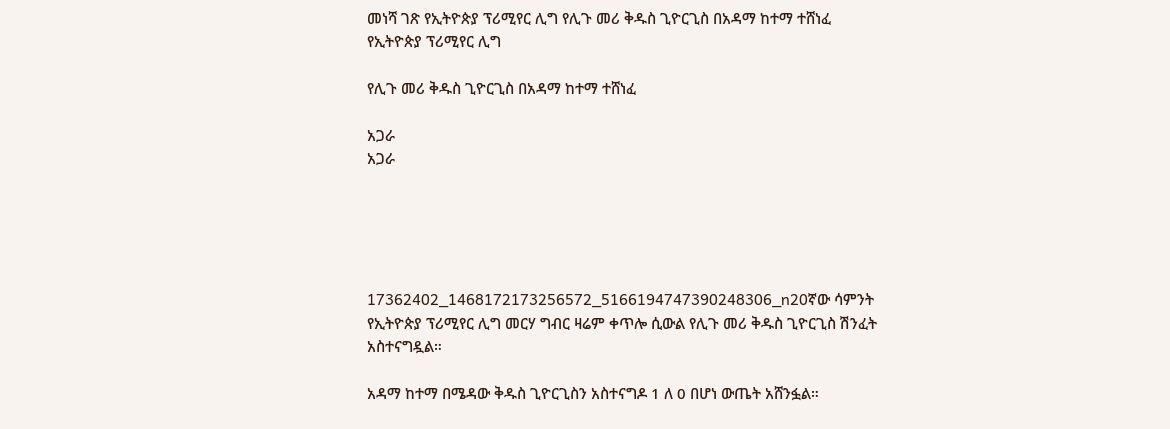መነሻ ገጽ የኢትዮጵያ ፕሪሚየር ሊግ የሊጉ መሪ ቅዱስ ጊዮርጊስ በአዳማ ከተማ ተሸነፈ
የኢትዮጵያ ፕሪሚየር ሊግ

የሊጉ መሪ ቅዱስ ጊዮርጊስ በአዳማ ከተማ ተሸነፈ

አጋራ
አጋራ





17362402_1468172173256572_5166194747390248306_n20ኛው ሳምንት የኢትዮጵያ ፕሪሚየር ሊግ መርሃ ግብር ዛሬም ቀጥሎ ሲውል የሊጉ መሪ ቅዱስ ጊዮርጊስ ሽንፈት አስተናግዷል።

አዳማ ከተማ በሜዳው ቅዱስ ጊዮርጊስን አስተናግዶ 1 ለ 0 በሆነ ውጤት አሸንፏል።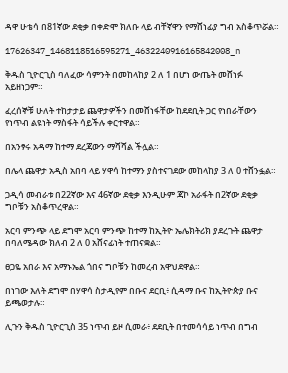ዳዋ ሁቴሳ በ81ኛው ደቂቃ በቀድሞ ክለቡ ላይ ብቸኛዋን የማሸነፊያ ግብ አስቆጥሯል።

17626347_1468118516595271_4632240916165842008_n

ቅዱስ ጊዮርጊስ ባለፈው ሳምንት በመከላከያ 2 ለ 1 በሆነ ውጤት መሸነፉ አይዘነጋም።

ፈረሰኞቹ ሁለት ተከታታይ ጨዋታዎችን በመሸነፋቸው ከደደቢት ጋር የነበራቸውን የነጥብ ልዩነት ማስፋት ሳይችሉ ቀርተዋል።

በአንፃሩ አዳማ ከተማ ደረጃውን ማሻሻል ችሏል።

በሌላ ጨዋታ አዲስ አበባ ላይ ሃዋሳ ከተማን ያስተናገደው መከላከያ 3 ለ 0 ተሸንፏል።

ጋዲሳ መብራቱ በ22ኛው እና 46ኛው ደቂቃ እንዲሁም ጃኮ አራፋት በ2ኛው ደቂቃ ግቦቹን አስቆጥረዋል።

አርባ ምንጭ ላይ ደግሞ አርባ ምንጭ ከተማ ከኢትዮ ኤሌክትሪክ ያደረጉት ጨዋታ በባለሜዳው ክለብ 2 ለ 0 አሸናፊነት ተጠናቋል።

ፀጋዬ አበራ እና አማኑኤል ጎበና ግቦቹን ከመረብ አዋህደዋል።

በነገው እለት ደግሞ በሃዋሳ ስታዲየም በቡና ደርቢ፥ ሲዳማ ቡና ከኢትዮጵያ ቡና ይጫወታሉ።

ሊጉን ቅዱስ ጊዮርጊስ 35 ነጥብ ይዞ ሲመራ፥ ደደቢት በተመሳሳይ ነጥብ በግብ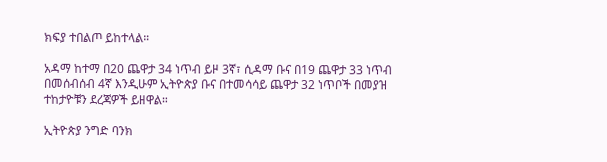ክፍያ ተበልጦ ይከተላል።

አዳማ ከተማ በ20 ጨዋታ 34 ነጥብ ይዞ 3ኛ፣ ሲዳማ ቡና በ19 ጨዋታ 33 ነጥብ በመሰብሰብ 4ኛ እንዲሁም ኢትዮጵያ ቡና በተመሳሳይ ጨዋታ 32 ነጥቦች በመያዝ ተከታዮቹን ደረጃዎች ይዘዋል።

ኢትዮጵያ ንግድ ባንክ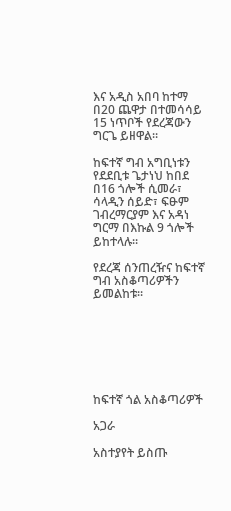እና አዲስ አበባ ከተማ በ20 ጨዋታ በተመሳሳይ 15 ነጥቦች የደረጃውን ግርጌ ይዘዋል።

ከፍተኛ ግብ አግቢነቱን የደደቢቱ ጌታነህ ከበደ በ16 ጎሎች ሲመራ፣ ሳላዲን ሰይድ፣ ፍፁም ገብረማርያም እና አዳነ ግርማ በእኩል 9 ጎሎች ይከተላሉ።

የደረጃ ሰንጠረዥና ከፍተኛ ግብ አስቆጣሪዎችን ይመልከቱ፡፡







ከፍተኛ ጎል አስቆጣሪዎች

አጋራ

አስተያየት ይስጡ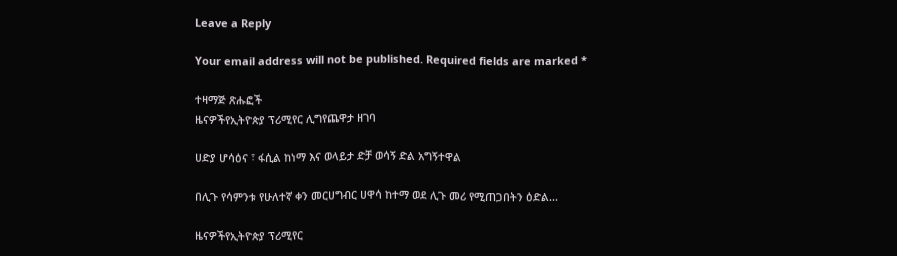Leave a Reply

Your email address will not be published. Required fields are marked *

ተዛማጅ ጽሑፎች
ዜናዎችየኢትዮጵያ ፕሪሚየር ሊግየጨዋታ ዘገባ

ሀድያ ሆሳዕና ፣ ፋሲል ከነማ እና ወላይታ ድቻ ወሳኝ ድል አግኝተዋል

በሊጉ የሳምንቱ የሁለተኛ ቀን መርሀግብር ሀዋሳ ከተማ ወደ ሊጉ መሪ የሚጠጋበትን ዕድል...

ዜናዎችየኢትዮጵያ ፕሪሚየር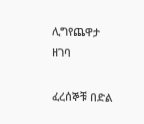ሊግየጨዋታ ዘገባ

ፈረሰኞቹ በድል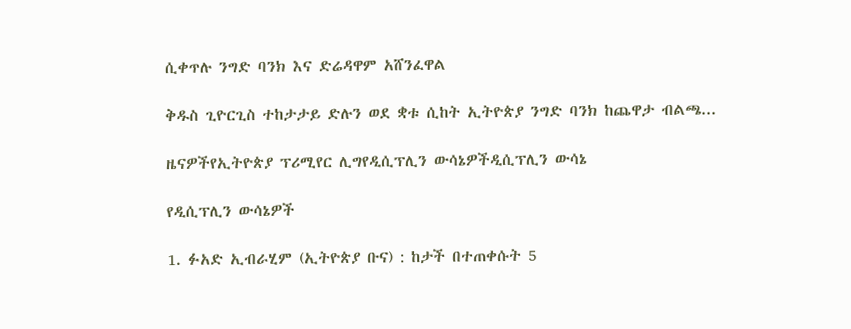ሲቀጥሉ ንግድ ባንክ እና ድሬዳዋም አሸንፈዋል

ቅዱስ ጊዮርጊስ ተከታታይ ድሉን ወደ ቋቱ ሲከት ኢትዮጵያ ንግድ ባንክ ከጨዋታ ብልጫ...

ዜናዎችየኢትዮጵያ ፕሪሚየር ሊግየዲሲፕሊን ውሳኔዎችዲሲፕሊን ውሳኔ

የዲሲፕሊን ውሳኔዎች

1. ፉአድ ኢብራሂም (ኢትዮጵያ ቡና) : ከታች በተጠቀሱት 5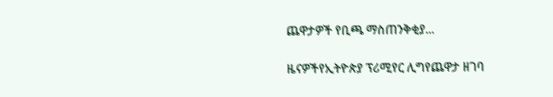ጨዋታዎች የቢጫ ማስጠንቅቂያ...

ዜናዎችየኢትዮጵያ ፕሪሚየር ሊግየጨዋታ ዘገባ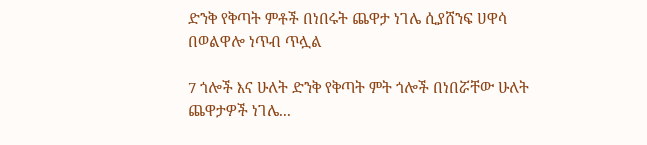ድንቅ የቅጣት ምቶች በነበሩት ጨዋታ ነገሌ ሲያሸንፍ ሀዋሳ በወልዋሎ ነጥብ ጥሏል

7 ጎሎች እና ሁለት ድንቅ የቅጣት ምት ጎሎች በነበሯቸው ሁለት ጨዋታዎች ነገሌ...